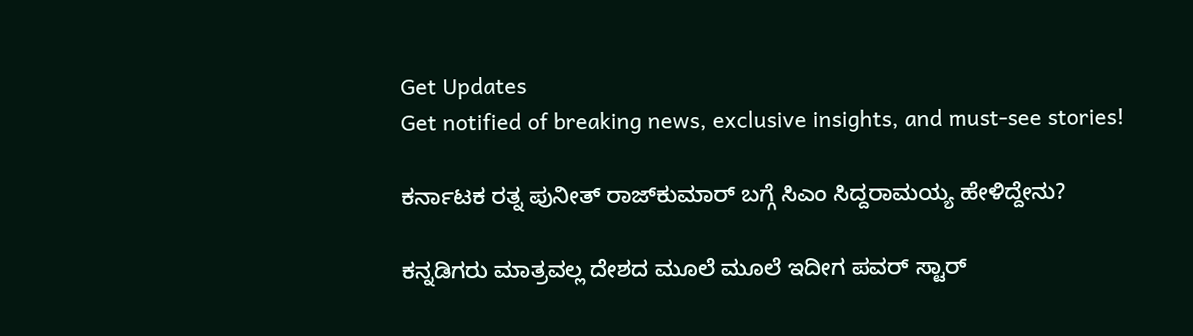Get Updates
Get notified of breaking news, exclusive insights, and must-see stories!

ಕರ್ನಾಟಕ ರತ್ನ ಪುನೀತ್ ರಾಜ್‌ಕುಮಾರ್ ಬಗ್ಗೆ ಸಿಎಂ ಸಿದ್ದರಾಮಯ್ಯ ಹೇಳಿದ್ದೇನು?

ಕನ್ನಡಿಗರು ಮಾತ್ರವಲ್ಲ ದೇಶದ ಮೂಲೆ ಮೂಲೆ ಇದೀಗ ಪವರ್ ಸ್ಟಾರ್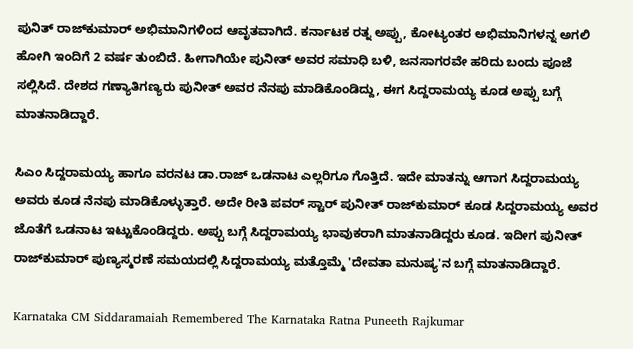ಪುನಿತ್ ರಾಜ್‌ಕುಮಾರ್ ಅಭಿಮಾನಿಗಳಿಂದ ಆವೃತವಾಗಿದೆ. ಕರ್ನಾಟಕ ರತ್ನ ಅಪ್ಪು, ಕೋಟ್ಯಂತರ ಅಭಿಮಾನಿಗಳನ್ನ ಅಗಲಿ ಹೋಗಿ ಇಂದಿಗೆ 2 ವರ್ಷ ತುಂಬಿದೆ. ಹೀಗಾಗಿಯೇ ಪುನೀತ್ ಅವರ ಸಮಾಧಿ ಬಳಿ, ಜನಸಾಗರವೇ ಹರಿದು ಬಂದು ಪೂಜೆ ಸಲ್ಲಿಸಿದೆ. ದೇಶದ ಗಣ್ಯಾತಿಗಣ್ಯರು ಪುನೀತ್ ಅವರ ನೆನಪು ಮಾಡಿಕೊಂಡಿದ್ದು, ಈಗ ಸಿದ್ದರಾಮಯ್ಯ ಕೂಡ ಅಪ್ಪು ಬಗ್ಗೆ ಮಾತನಾಡಿದ್ದಾರೆ.

ಸಿಎಂ ಸಿದ್ದರಾಮಯ್ಯ ಹಾಗೂ ವರನಟ ಡಾ.ರಾಜ್ ಒಡನಾಟ ಎಲ್ಲರಿಗೂ ಗೊತ್ತಿದೆ. ಇದೇ ಮಾತನ್ನು ಆಗಾಗ ಸಿದ್ದರಾಮಯ್ಯ ಅವರು ಕೂಡ ನೆನಪು ಮಾಡಿಕೊಳ್ಳುತ್ತಾರೆ. ಅದೇ ರೀತಿ ಪವರ್ ಸ್ಟಾರ್ ಪುನೀತ್ ರಾಜ್‌ಕುಮಾರ್ ಕೂಡ ಸಿದ್ದರಾಮಯ್ಯ ಅವರ ಜೊತೆಗೆ ಒಡನಾಟ ಇಟ್ಟುಕೊಂಡಿದ್ದರು. ಅಪ್ಪು ಬಗ್ಗೆ ಸಿದ್ದರಾಮಯ್ಯ ಭಾವುಕರಾಗಿ ಮಾತನಾಡಿದ್ದರು ಕೂಡ. ಇದೀಗ ಪುನೀತ್ ರಾಜ್‌ಕುಮಾರ್ ಪುಣ್ಯಸ್ಮರಣೆ ಸಮಯದಲ್ಲಿ ಸಿದ್ದರಾಮಯ್ಯ ಮತ್ತೊಮ್ಮೆ 'ದೇವತಾ ಮನುಷ್ಯ'ನ ಬಗ್ಗೆ ಮಾತನಾಡಿದ್ದಾರೆ.

Karnataka CM Siddaramaiah Remembered The Karnataka Ratna Puneeth Rajkumar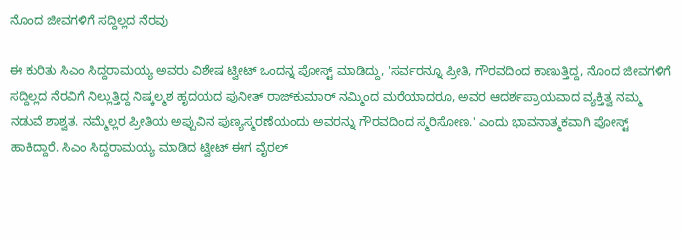ನೊಂದ ಜೀವಗಳಿಗೆ ಸದ್ದಿಲ್ಲದ ನೆರವು

ಈ ಕುರಿತು ಸಿಎಂ ಸಿದ್ದರಾಮಯ್ಯ ಅವರು ವಿಶೇಷ ಟ್ವೀಟ್ ಒಂದನ್ನ ಪೋಸ್ಟ್ ಮಾಡಿದ್ದು, 'ಸರ್ವರನ್ನೂ ಪ್ರೀತಿ, ಗೌರವದಿಂದ ಕಾಣುತ್ತಿದ್ದ, ನೊಂದ ಜೀವಗಳಿಗೆ ಸದ್ದಿಲ್ಲದ ನೆರವಿಗೆ ನಿಲ್ಲುತ್ತಿದ್ದ ನಿಷ್ಕಲ್ಮಶ ಹೃದಯದ ಪುನೀತ್ ರಾಜ್‍ಕುಮಾರ್ ನಮ್ಮಿಂದ ಮರೆಯಾದರೂ, ಅವರ ಆದರ್ಶಪ್ರಾಯವಾದ ವ್ಯಕ್ತಿತ್ವ ನಮ್ಮ ನಡುವೆ ಶಾಶ್ವತ. ನಮ್ಮೆಲ್ಲರ ಪ್ರೀತಿಯ ಅಪ್ಪುವಿನ ಪುಣ್ಯಸ್ಮರಣೆಯಂದು ಅವರನ್ನು ಗೌರವದಿಂದ ಸ್ಮರಿಸೋಣ.' ಎಂದು ಭಾವನಾತ್ಮಕವಾಗಿ ಪೋಸ್ಟ್ ಹಾಕಿದ್ದಾರೆ. ಸಿಎಂ ಸಿದ್ದರಾಮಯ್ಯ ಮಾಡಿದ ಟ್ವೀಟ್ ಈಗ ವೈರಲ್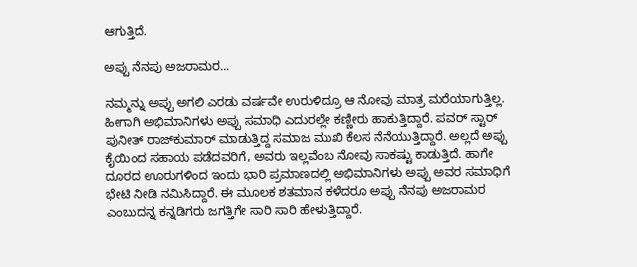ಆಗುತ್ತಿದೆ.

ಅಪ್ಪು ನೆನಪು ಅಜರಾಮರ...

ನಮ್ಮನ್ನು ಅಪ್ಪು ಅಗಲಿ ಎರಡು ವರ್ಷವೇ ಉರುಳಿದ್ರೂ ಆ ನೋವು ಮಾತ್ರ ಮರೆಯಾಗುತ್ತಿಲ್ಲ. ಹೀಗಾಗಿ ಅಭಿಮಾನಿಗಳು ಅಪ್ಪು ಸಮಾಧಿ ಎದುರಲ್ಲೇ ಕಣ್ಣೀರು ಹಾಕುತ್ತಿದ್ದಾರೆ. ಪವರ್ ಸ್ಟಾರ್ ಪುನೀತ್ ರಾಜ್‌ಕುಮಾರ್ ಮಾಡುತ್ತಿದ್ದ ಸಮಾಜ ಮುಖಿ ಕೆಲಸ ನೆನೆಯುತ್ತಿದ್ದಾರೆ. ಅಲ್ಲದೆ ಅಪ್ಪು ಕೈಯಿಂದ ಸಹಾಯ ಪಡೆದವರಿಗೆ, ಅವರು ಇಲ್ಲವೆಂಬ ನೋವು ಸಾಕಷ್ಟು ಕಾಡುತ್ತಿದೆ. ಹಾಗೇ ದೂರದ ಊರುಗಳಿಂದ ಇಂದು ಭಾರಿ ಪ್ರಮಾಣದಲ್ಲಿ ಅಭಿಮಾನಿಗಳು ಅಪ್ಪು ಅವರ ಸಮಾಧಿಗೆ ಭೇಟಿ ನೀಡಿ ನಮಿಸಿದ್ದಾರೆ. ಈ ಮೂಲಕ ಶತಮಾನ ಕಳೆದರೂ ಅಪ್ಪು ನೆನಪು ಅಜರಾಮರ ಎಂಬುದನ್ನ ಕನ್ನಡಿಗರು ಜಗತ್ತಿಗೇ ಸಾರಿ ಸಾರಿ ಹೇಳುತ್ತಿದ್ದಾರೆ.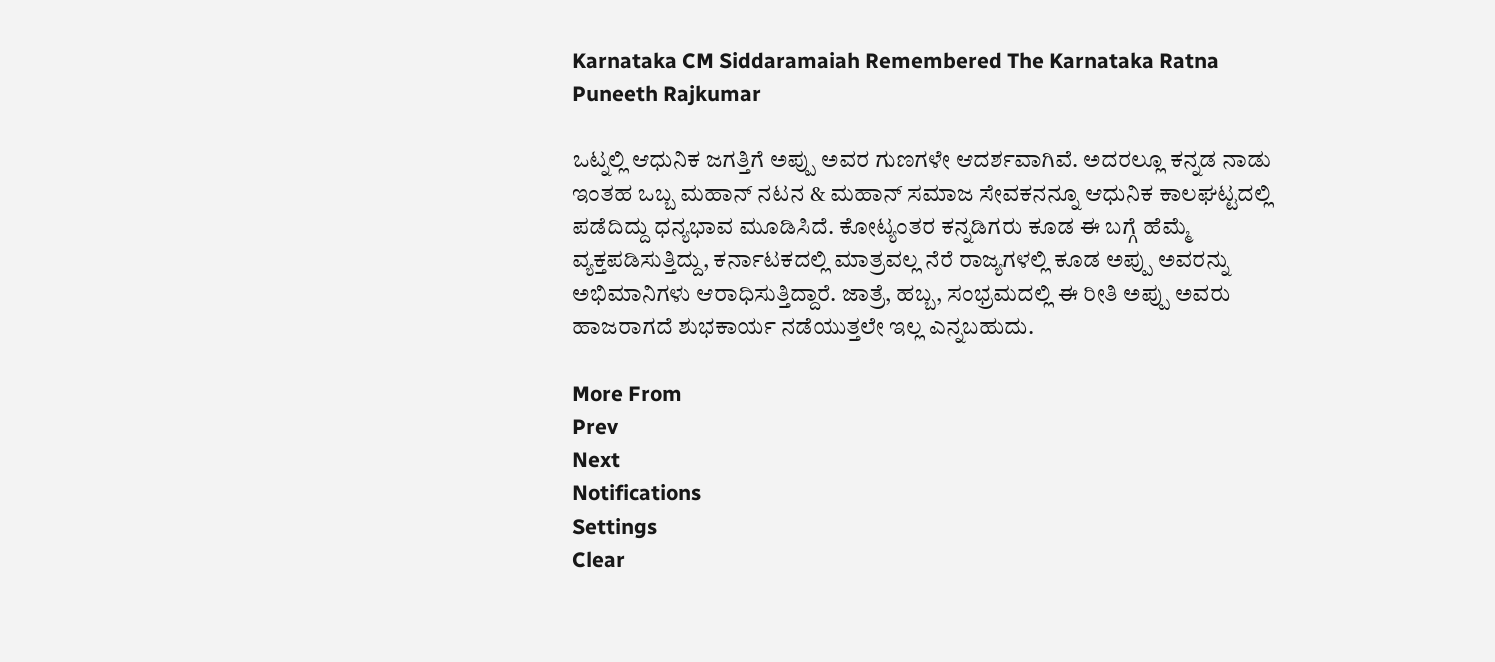Karnataka CM Siddaramaiah Remembered The Karnataka Ratna Puneeth Rajkumar

ಒಟ್ನಲ್ಲಿ ಆಧುನಿಕ ಜಗತ್ತಿಗೆ ಅಪ್ಪು ಅವರ ಗುಣಗಳೇ ಆದರ್ಶವಾಗಿವೆ. ಅದರಲ್ಲೂ ಕನ್ನಡ ನಾಡು ಇಂತಹ ಒಬ್ಬ ಮಹಾನ್ ನಟನ & ಮಹಾನ್ ಸಮಾಜ ಸೇವಕನನ್ನೂ ಆಧುನಿಕ ಕಾಲಘಟ್ಟದಲ್ಲಿ ಪಡೆದಿದ್ದು ಧನ್ಯಭಾವ ಮೂಡಿಸಿದೆ. ಕೋಟ್ಯಂತರ ಕನ್ನಡಿಗರು ಕೂಡ ಈ ಬಗ್ಗೆ ಹೆಮ್ಮೆ ವ್ಯಕ್ತಪಡಿಸುತ್ತಿದ್ದು, ಕರ್ನಾಟಕದಲ್ಲಿ ಮಾತ್ರವಲ್ಲ ನೆರೆ ರಾಜ್ಯಗಳಲ್ಲಿ ಕೂಡ ಅಪ್ಪು ಅವರನ್ನು ಅಭಿಮಾನಿಗಳು ಆರಾಧಿಸುತ್ತಿದ್ದಾರೆ. ಜಾತ್ರೆ, ಹಬ್ಬ, ಸಂಭ್ರಮದಲ್ಲಿ ಈ ರೀತಿ ಅಪ್ಪು ಅವರು ಹಾಜರಾಗದೆ ಶುಭಕಾರ್ಯ ನಡೆಯುತ್ತಲೇ ಇಲ್ಲ ಎನ್ನಬಹುದು.

More From
Prev
Next
Notifications
Settings
Clear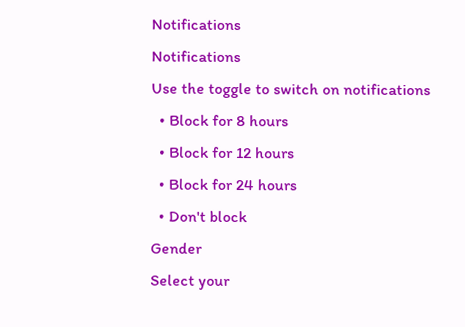Notifications
Notifications
Use the toggle to switch on notifications
  • Block for 8 hours
  • Block for 12 hours
  • Block for 24 hours
  • Don't block
Gender
Select your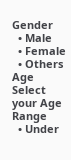Gender
  • Male
  • Female
  • Others
Age
Select your Age Range
  • Under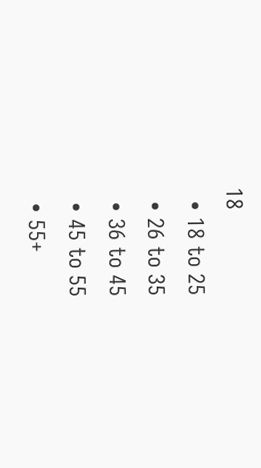18
  • 18 to 25
  • 26 to 35
  • 36 to 45
  • 45 to 55
  • 55+